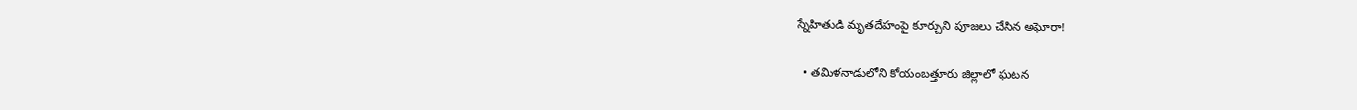స్నేహితుడి మృతదేహంపై కూర్చుని పూజలు చేసిన అఘోరా!

  • తమిళనాడులోని కోయంబత్తూరు జిల్లాలో ఘటన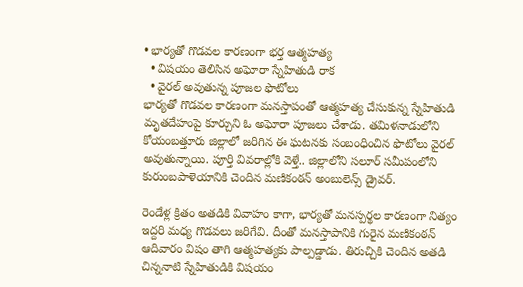• భార్యతో గొడవల కారణంగా భర్త ఆత్మహత్య
  • విషయం తెలిసిన అఘోరా స్నేహితుడి రాక
  • వైరల్ అవుతున్న పూజల ఫొటోలు
భార్యతో గొడవల కారణంగా మనస్తాపంతో ఆత్మహత్య చేసుకున్న స్నేహితుడి మృతదేహంపై కూర్చుని ఓ అఘోరా పూజలు చేశాడు. తమిళనాడులోని కోయంబత్తూరు జిల్లాలో జరిగిన ఈ ఘటనకు సంబంధించిన ఫొటోలు వైరల్ అవుతున్నాయి. పూర్తి వివరాల్లోకి వెళ్తే.. జిల్లాలోని సలూర్ సమీపంలోని కురుంబపాళెయానికి చెందిన మణికంఠన్ అంబులెన్స్ డ్రైవర్.

రెండేళ్ల క్రితం అతడికి వివాహం కాగా, భార్యతో మనస్పర్థల కారణంగా నిత్యం ఇద్దరి మధ్య గొడవలు జరిగేవి. దీంతో మనస్తాపానికి గురైన మణికంఠన్ ఆదివారం విషం తాగి ఆత్మహత్యకు పాల్పడ్డాడు. తిరుచ్చికి చెందిన అతడి చిన్ననాటి స్నేహితుడికి విషయం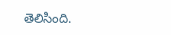తెలిసింది.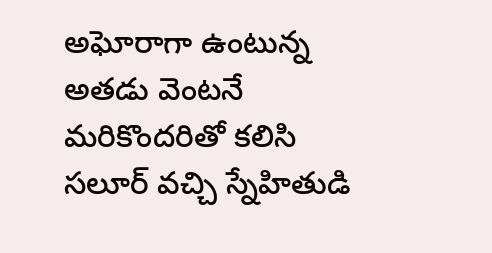అఘోరాగా ఉంటున్న అతడు వెంటనే మరికొందరితో కలిసి సలూర్ వచ్చి స్నేహితుడి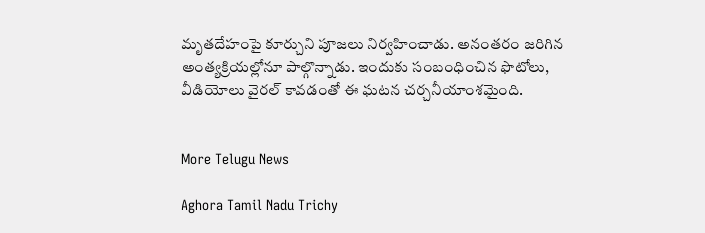మృతదేహంపై కూర్చుని పూజలు నిర్వహించాడు. అనంతరం జరిగిన అంత్యక్రియల్లోనూ పాల్గొన్నాడు. ఇందుకు సంబంధించిన ఫొటోలు, వీడియోలు వైరల్ కావడంతో ఈ ఘటన చర్చనీయాంశమైంది.


More Telugu News

Aghora Tamil Nadu Trichy